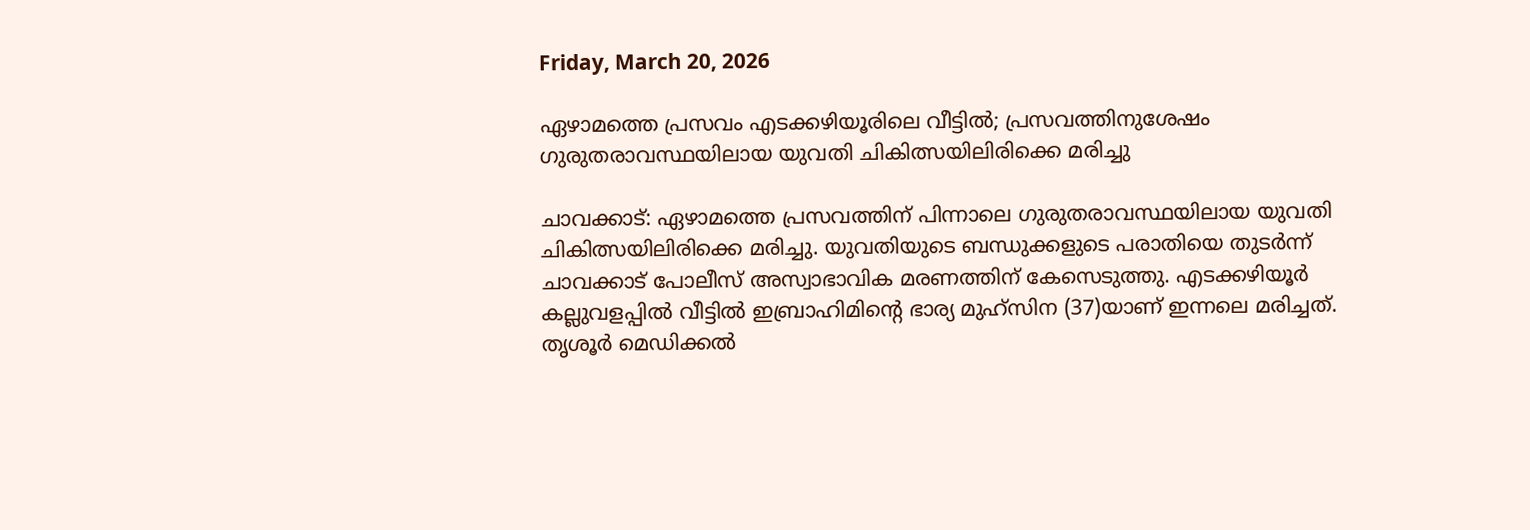Friday, March 20, 2026

ഏഴാമത്തെ പ്രസവം എടക്കഴിയൂരിലെ വീട്ടിൽ; പ്രസവത്തിനുശേഷം ഗുരുതരാവസ്ഥയിലായ യുവതി ചികിത്സയിലിരിക്കെ മരിച്ചു

ചാവക്കാട്: ഏഴാമത്തെ പ്രസവത്തിന് പിന്നാലെ ഗുരുതരാവസ്ഥയിലായ യുവതി ചികിത്സയിലിരിക്കെ മരിച്ചു. യുവതിയുടെ ബന്ധുക്കളുടെ പരാതിയെ തുടർന്ന് ചാവക്കാട് പോലീസ് അസ്വാഭാവിക മരണത്തിന് കേസെടുത്തു. എടക്കഴിയൂർ കല്ലുവളപ്പിൽ വീട്ടിൽ ഇബ്രാഹിമിന്റെ ഭാര്യ മുഹ്സിന (37)യാണ് ഇന്നലെ മരിച്ചത്. തൃശൂർ മെഡിക്കൽ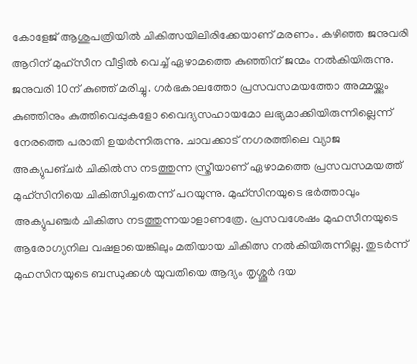കോളേജ് ആശുപത്രിയിൽ ചികിത്സയിലിരിക്കേയാണ് മരണം. കഴിഞ്ഞ ജനുവരി ആറിന് മുഹ്സീന വീട്ടിൽ വെച്ച് ഏഴാമത്തെ കുഞ്ഞിന് ജന്മം നൽകിയിരുന്നു. ജനുവരി 10ന് കുഞ്ഞ് മരിച്ചു. ഗർഭകാലത്തോ പ്രസവസമയത്തോ അമ്മയ്ക്കും കുഞ്ഞിനും കുത്തിവെപ്പുകളോ വൈദ്യസഹായമോ ലഭ്യമാക്കിയിരുന്നില്ലെന്ന് നേരത്തെ പരാതി ഉയർന്നിരുന്നു. ചാവക്കാട് നഗരത്തിലെ വ്യാജ അക്യുപങ്ചർ ചികിൽസ നടത്തുന്ന സ്ത്രീയാണ് ഏഴാമത്തെ പ്രസവസമയത്ത് മുഹ്സിനിയെ ചികിത്സിച്ചതെന്ന് പറയുന്നു. മുഹ്സിനയുടെ ഭർത്താവും അക്യുപഞ്ചർ ചികിത്സ നടത്തുന്നയാളാണത്രേ. പ്രസവശേഷം മുഹസീനയുടെ ആരോഗ്യനില വഷളായെങ്കിലും മതിയായ ചികിത്സ നൽകിയിരുന്നില്ല. തുടർന്ന് മുഹസിനയുടെ ബന്ധുക്കൾ യുവതിയെ ആദ്യം തൃശ്ശൂർ ദയ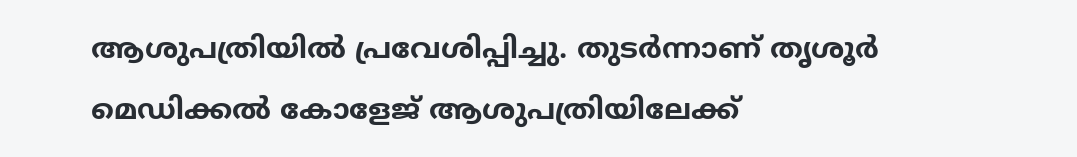ആശുപത്രിയിൽ പ്രവേശിപ്പിച്ചു. തുടർന്നാണ് തൃശൂർ മെഡിക്കൽ കോളേജ് ആശുപത്രിയിലേക്ക്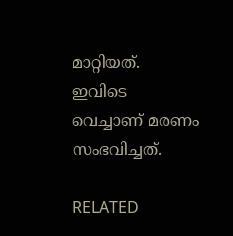മാറ്റിയത്. ഇവിടെ വെച്ചാണ് മരണം സംഭവിച്ചത്.

RELATED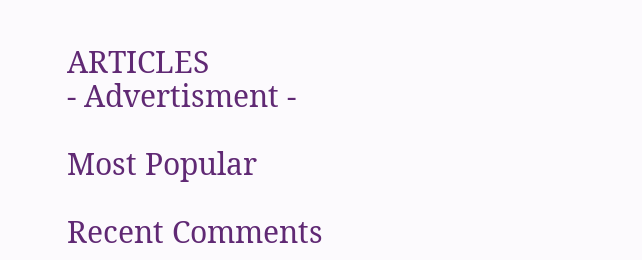ARTICLES
- Advertisment -

Most Popular

Recent Comments